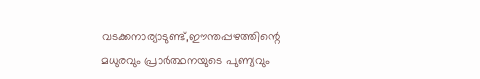വടക്കനാര്യാടുണ്ട്,ഈന്തപ്പഴത്തിന്റെ മധുരവും പ്രാർത്ഥനയുടെ പുണ്യവും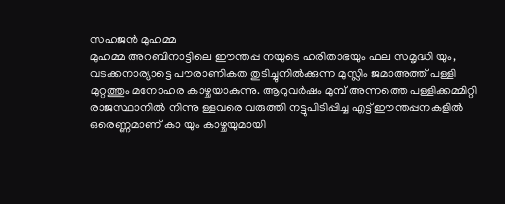സഹജൻ മുഹമ്മ
മുഹമ്മ അറബിനാട്ടിലെ ഈന്തപ്പ നയുടെ ഹരിതാഭയും ഫല സമൃദ്ധി യും, വടക്കനാര്യാട്ടെ പൗരാണികത തുടിച്ചുനിൽക്കുന്ന മുസ്ലിം ജമാഅത്ത് പള്ളി മുറ്റത്തും മനോഹര കാഴ്ചയാകുന്നു. ആറുവർഷം മുമ്പ് അന്നത്തെ പള്ളിക്കമ്മിറ്റി രാജസ്ഥാനിൽ നിന്നു ള്ളവരെ വരുത്തി നട്ടുപിടിപ്പിച്ച എട്ട് ഈന്തപ്പനകളിൽ ഒരെണ്ണമാണ് കാ യും കാഴ്ചയുമായി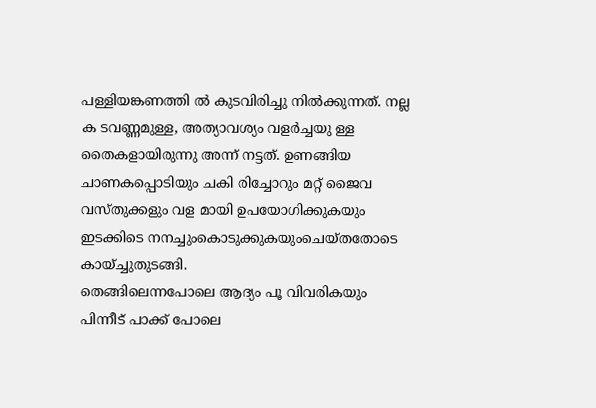പള്ളിയങ്കണത്തി ൽ കുടവിരിച്ചു നിൽക്കുന്നത്. നല്ല ക ടവണ്ണമുള്ള, അത്യാവശ്യം വളർച്ചയു ള്ള തൈകളായിരുന്നു അന്ന് നട്ടത്. ഉണങ്ങിയ ചാണകപ്പൊടിയും ചകി രിച്ചോറും മറ്റ് ജൈവ വസ്തുക്കളും വള മായി ഉപയോഗിക്കുകയും ഇടക്കിടെ നനച്ചുംകൊടുക്കുകയുംചെയ്തതോടെ
കായ്ച്ചുതുടങ്ങി.
തെങ്ങിലെന്നപോലെ ആദ്യം പൂ വിവരികയും പിന്നീട് പാക്ക് പോലെ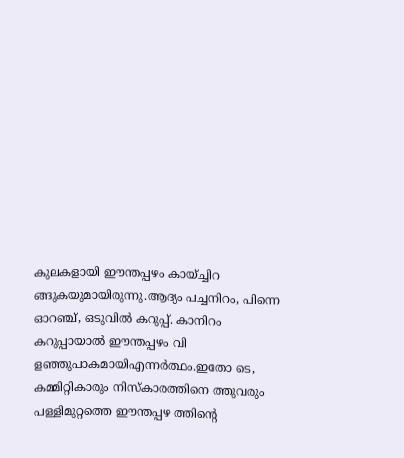കുലകളായി ഈന്തപ്പഴം കായ്ച്ചിറ ങ്ങുകയുമായിരുന്നു.ആദ്യം പച്ചനിറം, പിന്നെ ഓറഞ്ച്, ഒടുവിൽ കറുപ്പ്. കാനിറം കറുപ്പായാൽ ഈന്തപ്പഴം വി ളഞ്ഞുപാകമായിഎന്നർത്ഥം.ഇതോ ടെ, കമ്മിറ്റികാരും നിസ്കാരത്തിനെ ത്തുവരും പള്ളിമുറ്റത്തെ ഈന്തപ്പഴ ത്തിന്റെ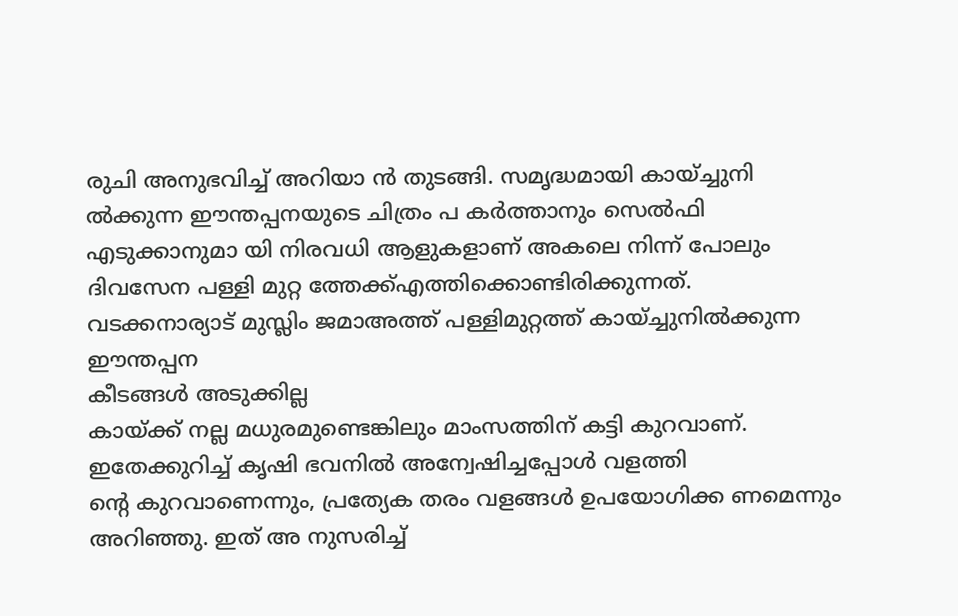രുചി അനുഭവിച്ച് അറിയാ ൻ തുടങ്ങി. സമൃദ്ധമായി കായ്ച്ചുനി ൽക്കുന്ന ഈന്തപ്പനയുടെ ചിത്രം പ കർത്താനും സെൽഫി എടുക്കാനുമാ യി നിരവധി ആളുകളാണ് അകലെ നിന്ന് പോലും ദിവസേന പള്ളി മുറ്റ ത്തേക്ക്എത്തിക്കൊണ്ടിരിക്കുന്നത്.
വടക്കനാര്യാട് മുസ്ലിം ജമാഅത്ത് പള്ളിമുറ്റത്ത് കായ്ച്ചുനിൽക്കുന്ന ഈന്തപ്പന
കീടങ്ങൾ അടുക്കില്ല
കായ്ക്ക് നല്ല മധുരമുണ്ടെങ്കിലും മാംസത്തിന് കട്ടി കുറവാണ്. ഇതേക്കുറിച്ച് കൃഷി ഭവനിൽ അന്വേഷിച്ചപ്പോൾ വളത്തി
ന്റെ കുറവാണെന്നും, പ്രത്യേക തരം വളങ്ങൾ ഉപയോഗിക്ക ണമെന്നും അറിഞ്ഞു. ഇത് അ നുസരിച്ച്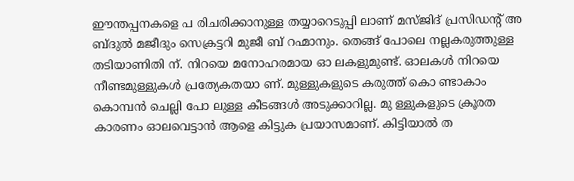ഈന്തപ്പനകളെ പ രിചരിക്കാനുള്ള തയ്യാറെടുപ്പി ലാണ് മസ്ജിദ് പ്രസിഡന്റ് അ ബ്ദുൽ മജീദും സെക്രട്ടറി മുജീ ബ് റഹ്മാനും. തെങ്ങ് പോലെ നല്ലകരുത്തുള്ള തടിയാണിതി ന്. നിറയെ മനോഹരമായ ഓ ലകളുമുണ്ട്. ഓലകൾ നിറയെ നീണ്ടമുള്ളുകൾ പ്രത്യേകതയാ ണ്. മുള്ളുകളുടെ കരുത്ത് കൊ ണ്ടാകാം കൊമ്പൻ ചെല്ലി പോ ലുള്ള കീടങ്ങൾ അടുക്കാറില്ല. മു ള്ളുകളുടെ ക്രൂരത കാരണം ഓലവെട്ടാൻ ആളെ കിട്ടുക പ്രയാസമാണ്. കിട്ടിയാൽ ത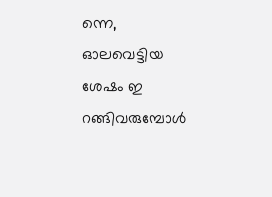ന്നെ, ഓലവെട്ടിയ ശേഷം ഇ റങ്ങിവരുമ്പോൾ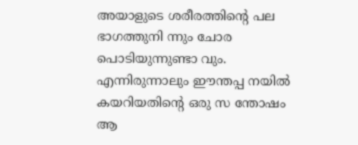അയാളുടെ ശരീരത്തിന്റെ പല ഭാഗത്തുനി ന്നും ചോര പൊടിയുന്നുണ്ടാ വും. എന്നിരുന്നാലും ഈന്തപ്പ നയിൽ കയറിയതിന്റെ ഒരു സ ന്തോഷം ആ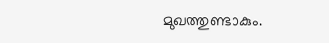മുഖത്തുണ്ടാകും.